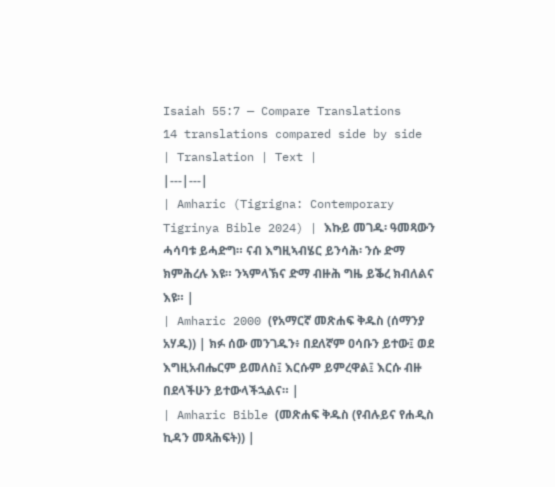Isaiah 55:7 — Compare Translations
14 translations compared side by side
| Translation | Text |
|---|---|
| Amharic (Tigrigna: Contemporary Tigrinya Bible 2024) | እኩይ መገዱ፡ ዓመጻውን ሓሳባቱ ይሓድግ። ናብ እግዚኣብሄር ይንሳሕ፡ ንሱ ድማ ክምሕረሉ እዩ። ንኣምላኽና ድማ ብዙሕ ግዜ ይቕረ ክብለልና እዩ። |
| Amharic 2000 (የአማርኛ መጽሐፍ ቅዱስ (ሰማንያ አሃዱ)) | ክፉ ሰው መንገዱን፥ በደለኛም ዐሳቡን ይተው፤ ወደ እግዚአብሔርም ይመለስ፤ እርሱም ይምረዋል፤ እርሱ ብዙ በደላችሁን ይተውላችኋልና። |
| Amharic Bible (መጽሐፍ ቅዱስ (የብሉይና የሐዲስ ኪዳን መጻሕፍት)) |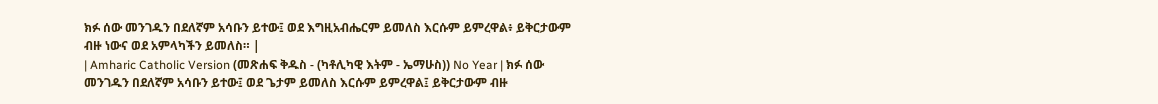ክፉ ሰው መንገዱን በደለኛም አሳቡን ይተው፤ ወደ እግዚአብሔርም ይመለስ እርሱም ይምረዋል፥ ይቅርታውም ብዙ ነውና ወደ አምላካችን ይመለስ። |
| Amharic Catholic Version (መጽሐፍ ቅዱስ - (ካቶሊካዊ እትም - ኤማሁስ)) No Year | ክፉ ሰው መንገዱን በደለኛም አሳቡን ይተው፤ ወደ ጌታም ይመለስ እርሱም ይምረዋል፤ ይቅርታውም ብዙ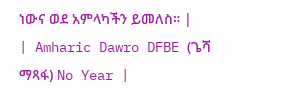ነውና ወደ አምላካችን ይመለስ። |
| Amharic Dawro DFBE (ጌሻ ማጻፋ) No Year |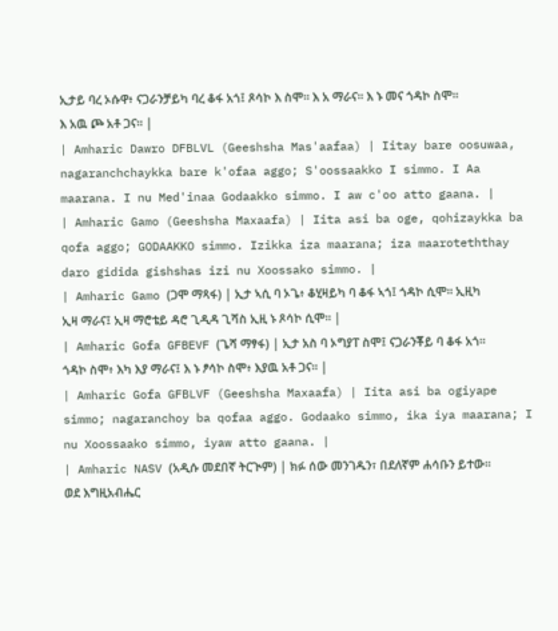ኢታይ ባረ ኦሱዋ፥ ናጋራንቻይካ ባረ ቆፋ አጎ፤ ጾሳኮ እ ስሞ። እ አ ማራና። እ ኑ መና ጎዳኮ ስሞ። እ አዉ ጮ አቶ ጋና። |
| Amharic Dawro DFBLVL (Geeshsha Mas'aafaa) | Iitay bare oosuwaa, nagaranchchaykka bare k'ofaa aggo; S'oossaakko I simmo. I Aa maarana. I nu Med'inaa Godaakko simmo. I aw c'oo atto gaana. |
| Amharic Gamo (Geeshsha Maxaafa) | Iita asi ba oge, qohizaykka ba qofa aggo; GODAAKKO simmo. Izikka iza maarana; iza maaroteththay daro gidida gishshas izi nu Xoossako simmo. |
| Amharic Gamo (ጋሞ ማጻፋ) | ኢታ ኣሲ ባ ኦጌ፥ ቆሂዛይካ ባ ቆፋ ኣጎ፤ ጎዳኮ ሲሞ። ኢዚካ ኢዛ ማራና፤ ኢዛ ማሮቴይ ዳሮ ጊዲዳ ጊሻስ ኢዚ ኑ ጾሳኮ ሲሞ። |
| Amharic Gofa GFBEVF (ጌሻ ማፃፋ) | ኢታ አስ ባ ኦግያፐ ስሞ፤ ናጋራንቾይ ባ ቆፋ አጎ። ጎዳኮ ስሞ፥ እካ እያ ማራና፤ እ ኑ ፆሳኮ ስሞ፥ እያዉ አቶ ጋና። |
| Amharic Gofa GFBLVF (Geeshsha Maxaafa) | Iita asi ba ogiyape simmo; nagaranchoy ba qofaa aggo. Godaako simmo, ika iya maarana; I nu Xoossaako simmo, iyaw atto gaana. |
| Amharic NASV (አዲሱ መደበኛ ትርጒም) | ክፉ ሰው መንገዱን፣ በደለኛም ሐሳቡን ይተው። ወደ እግዚአብሔር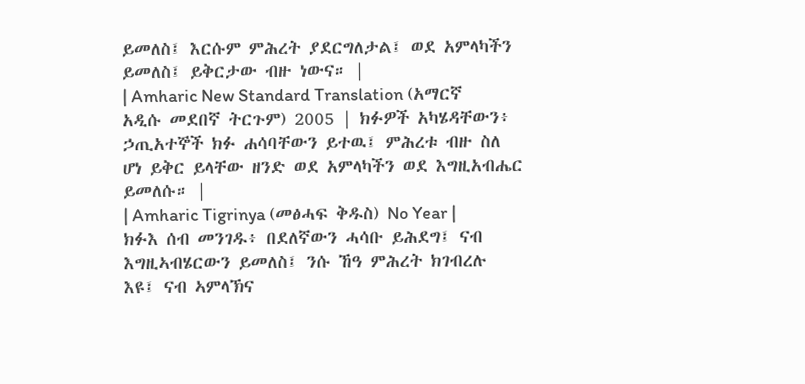ይመለስ፤ እርሱም ምሕረት ያደርግለታል፤ ወደ አምላካችን ይመለስ፤ ይቅርታው ብዙ ነውና። |
| Amharic New Standard Translation (አማርኛ አዲሱ መደበኛ ትርጉም) 2005 | ክፉዎች አካሄዳቸውን፥ ኃጢአተኞች ክፉ ሐሳባቸውን ይተዉ፤ ምሕረቱ ብዙ ስለ ሆነ ይቅር ይላቸው ዘንድ ወደ አምላካችን ወደ እግዚአብሔር ይመለሱ። |
| Amharic Tigrinya (መፅሓፍ ቅዱስ) No Year | ክፉእ ሰብ መንገዱ፥ በደለኛውን ሓሳቡ ይሕደግ፤ ናብ እግዚኣብሄርውን ይመለስ፤ ንሱ ኸዓ ምሕረት ክገብረሉ እዩ፤ ናብ ኣምላኽና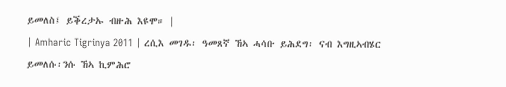ይመለስ፤ ይቕረታኡ ብዙሕ እዩሞ። |
| Amharic Tigrinya 2011 | ረሲእ መገዱ፡ ዓመጸኛ ኸኣ ሓሳቡ ይሕደግ፡ ናብ እግዚኣብሄር ይመለሱ፡ንሱ ኸኣ ኪምሕሮ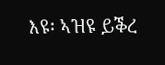እዩ፡ ኣዝዩ ይቕረ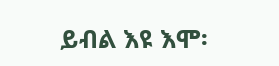ይብል እዩ እሞ፡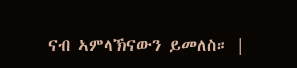ናብ ኣምላኽናውን ይመለስ። |